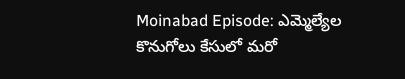Moinabad Episode: ఎమ్మెల్యేల కొనుగోలు కేసులో మరో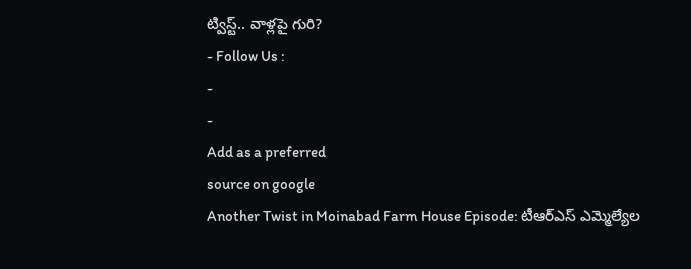ట్విస్ట్.. వాళ్లపై గురి?
- Follow Us :
-
-
Add as a preferred
source on google
Another Twist in Moinabad Farm House Episode: టీఆర్ఎస్ ఎమ్మెల్యేల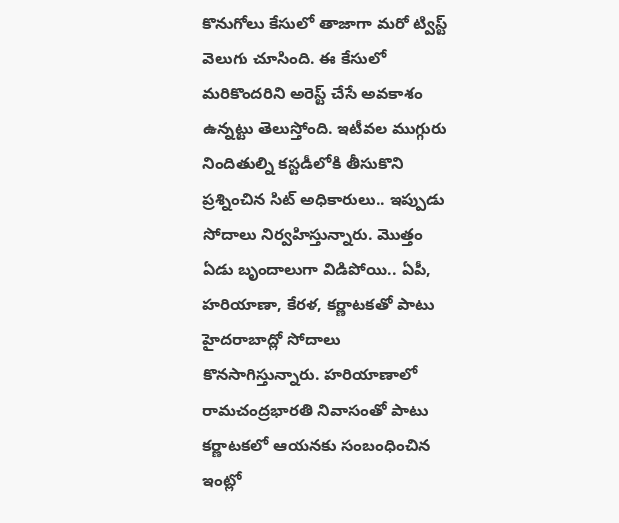కొనుగోలు కేసులో తాజాగా మరో ట్విస్ట్ వెలుగు చూసింది. ఈ కేసులో మరికొందరిని అరెస్ట్ చేసే అవకాశం ఉన్నట్టు తెలుస్తోంది. ఇటీవల ముగ్గురు నిందితుల్ని కస్టడీలోకి తీసుకొని ప్రశ్నించిన సిట్ అధికారులు.. ఇప్పుడు సోదాలు నిర్వహిస్తున్నారు. మొత్తం ఏడు బృందాలుగా విడిపోయి.. ఏపీ, హరియాణా, కేరళ, కర్ణాటకతో పాటు హైదరాబాద్లో సోదాలు కొనసాగిస్తున్నారు. హరియాణాలో రామచంద్రభారతి నివాసంతో పాటు కర్ణాటకలో ఆయనకు సంబంధించిన ఇంట్లో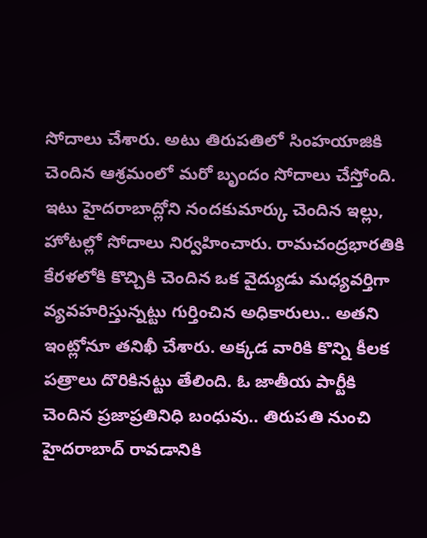సోదాలు చేశారు. అటు తిరుపతిలో సింహయాజికి చెందిన ఆశ్రమంలో మరో బృందం సోదాలు చేస్తోంది. ఇటు హైదరాబాద్లోని నందకుమార్కు చెందిన ఇల్లు, హోటల్లో సోదాలు నిర్వహించారు. రామచంద్రభారతికి కేరళలోకి కొచ్చికి చెందిన ఒక వైద్యుడు మధ్యవర్తిగా వ్యవహరిస్తున్నట్టు గుర్తించిన అధికారులు.. అతని ఇంట్లోనూ తనిఖీ చేశారు. అక్కడ వారికి కొన్ని కీలక పత్రాలు దొరికినట్టు తేలింది. ఓ జాతీయ పార్టీకి చెందిన ప్రజాప్రతినిధి బంధువు.. తిరుపతి నుంచి హైదరాబాద్ రావడానికి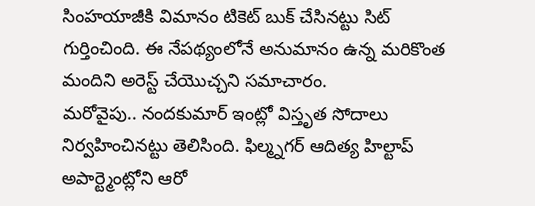సింహయాజీకి విమానం టికెట్ బుక్ చేసినట్టు సిట్ గుర్తించింది. ఈ నేపథ్యంలోనే అనుమానం ఉన్న మరికొంత మందిని అరెస్ట్ చేయొచ్చని సమాచారం.
మరోవైపు.. నందకుమార్ ఇంట్లో విస్తృత సోదాలు నిర్వహించినట్టు తెలిసింది. ఫిల్మ్నగర్ ఆదిత్య హిల్టాప్ అపార్ట్మెంట్లోని ఆరో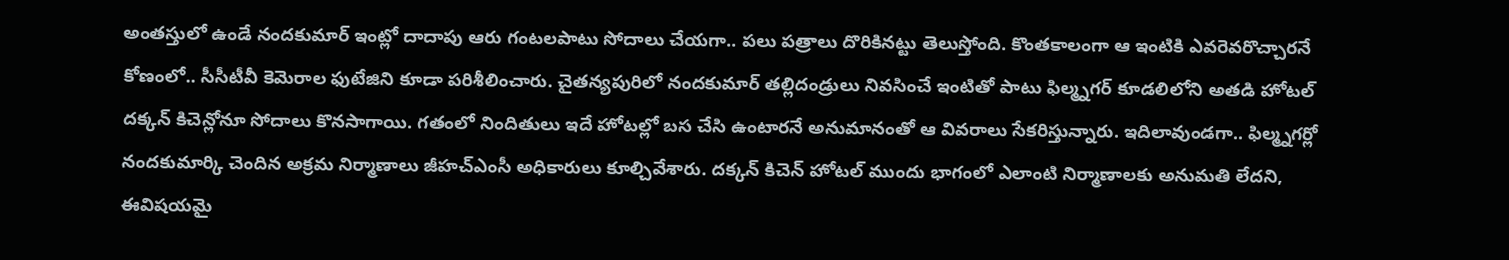అంతస్తులో ఉండే నందకుమార్ ఇంట్లో దాదాపు ఆరు గంటలపాటు సోదాలు చేయగా.. పలు పత్రాలు దొరికినట్టు తెలుస్తోంది. కొంతకాలంగా ఆ ఇంటికి ఎవరెవరొచ్చారనే కోణంలో.. సీసీటీవీ కెమెరాల ఫుటేజిని కూడా పరిశీలించారు. చైతన్యపురిలో నందకుమార్ తల్లిదండ్రులు నివసించే ఇంటితో పాటు ఫిల్మ్నగర్ కూడలిలోని అతడి హోటల్ దక్కన్ కిచెన్లోనూ సోదాలు కొనసాగాయి. గతంలో నిందితులు ఇదే హోటల్లో బస చేసి ఉంటారనే అనుమానంతో ఆ వివరాలు సేకరిస్తున్నారు. ఇదిలావుండగా.. ఫిల్మ్నగర్లో నందకుమార్కి చెందిన అక్రమ నిర్మాణాలు జీహచ్ఎంసీ అధికారులు కూల్చివేశారు. దక్కన్ కిచెన్ హోటల్ ముందు భాగంలో ఎలాంటి నిర్మాణాలకు అనుమతి లేదని, ఈవిషయమై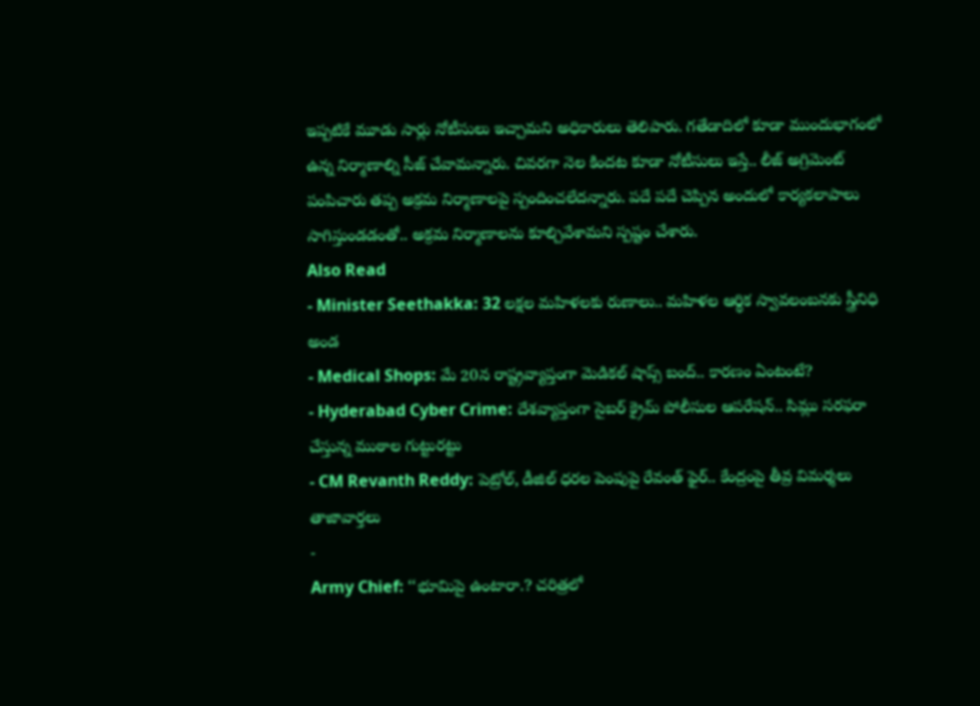ఇప్పటికే మూడు సార్లు నోటీసులు ఇచ్చామని అధికారులు తెలిపారు. గతేడాదిలో కూడా ముందుభాగంలో ఉన్న నిర్మాణాల్ని సీజ్ చేవామన్నారు. చివరగా నెల కిందట కూడా నోటీసులు ఇస్తే.. లీజ్ అగ్రిమెంట్ పంపిచారు తప్ప అక్రమ నిర్మాణాలపై స్పందించలేదన్నారు. పదే పదే చెప్పిన అందులో కార్యకలాపాలు సాగిస్తుండడంతో.. అక్రమ నిర్మాణాలను కూల్చివేశామని స్పష్టం చేశారు.
Also Read
- Minister Seethakka: 32 లక్షల మహిళలకు రుణాలు.. మహిళల ఆర్థిక స్వావలంబనకు స్త్రీనిధి అండ
- Medical Shops: మే 20న రాష్ట్రవ్యాప్తంగా మెడికల్ షాప్స్ బంద్.. కారణం ఏంటంటే?
- Hyderabad Cyber Crime: దేశవ్యాప్తంగా సైబర్ క్రైమ్ పోలీసుల ఆపరేషన్.. సిమ్లు సరఫరా చేస్తున్న ముఠాల గుట్టురట్టు
- CM Revanth Reddy: పెట్రోల్, డీజిల్ ధరల పెంపుపై రేవంత్ ఫైర్.. కేంద్రంపై తీవ్ర విమర్శలు
తాజావార్తలు
-
Army Chief: ‘‘భూమిపై ఉంటారా.? చరిత్రలో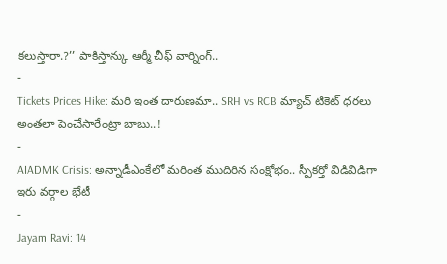కలుస్తారా.?’’ పాకిస్తాన్కు ఆర్మీ చీఫ్ వార్నింగ్..
-
Tickets Prices Hike: మరి ఇంత దారుణమా.. SRH vs RCB మ్యాచ్ టికెట్ ధరలు అంతలా పెంచేసారేంట్రా బాబు..!
-
AIADMK Crisis: అన్నాడీఎంకేలో మరింత ముదిరిన సంక్షోభం.. స్పీకర్తో విడివిడిగా ఇరు వర్గాల భేటీ
-
Jayam Ravi: 14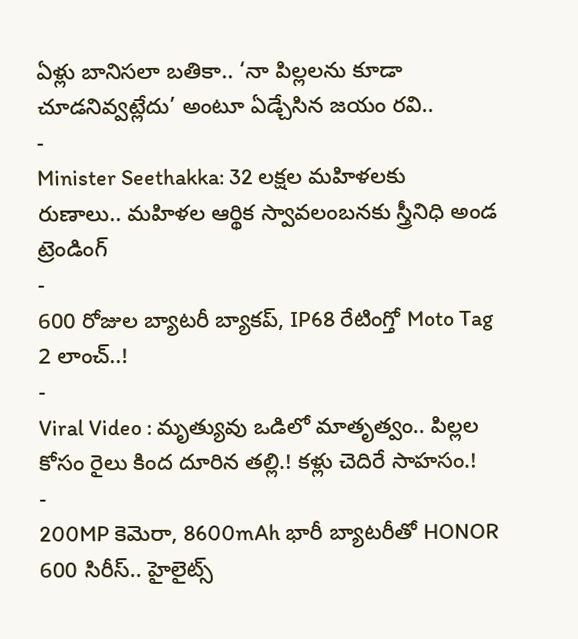ఏళ్లు బానిసలా బతికా.. ‘నా పిల్లలను కూడా చూడనివ్వట్లేదు’ అంటూ ఏడ్చేసిన జయం రవి..
-
Minister Seethakka: 32 లక్షల మహిళలకు రుణాలు.. మహిళల ఆర్థిక స్వావలంబనకు స్త్రీనిధి అండ
ట్రెండింగ్
-
600 రోజుల బ్యాటరీ బ్యాకప్, IP68 రేటింగ్తో Moto Tag 2 లాంచ్..!
-
Viral Video : మృత్యువు ఒడిలో మాతృత్వం.. పిల్లల కోసం రైలు కింద దూరిన తల్లి.! కళ్లు చెదిరే సాహసం.!
-
200MP కెమెరా, 8600mAh భారీ బ్యాటరీతో HONOR 600 సిరీస్.. హైలైట్స్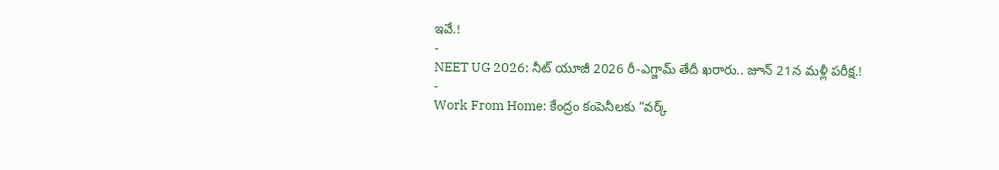ఇవే.!
-
NEET UG 2026: నీట్ యూజీ 2026 రీ-ఎగ్జామ్ తేదీ ఖరారు.. జూన్ 21న మళ్లీ పరీక్ష.!
-
Work From Home: కేంద్రం కంపెనీలకు “వర్క్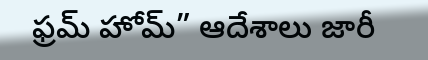ఫ్రమ్ హోమ్” ఆదేశాలు జారీ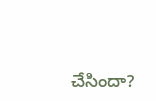చేసిందా?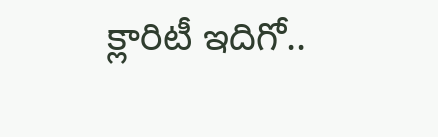క్లారిటీ ఇదిగో..